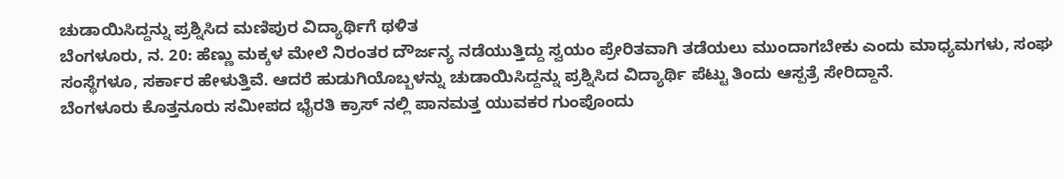ಚುಡಾಯಿಸಿದ್ದನ್ನು ಪ್ರಶ್ನಿಸಿದ ಮಣಿಪುರ ವಿದ್ಯಾರ್ಥಿಗೆ ಥಳಿತ
ಬೆಂಗಳೂರು, ನ. 20: ಹೆಣ್ಣು ಮಕ್ಕಳ ಮೇಲೆ ನಿರಂತರ ದೌರ್ಜನ್ಯ ನಡೆಯುತ್ತಿದ್ದು ಸ್ವಯಂ ಪ್ರೇರಿತವಾಗಿ ತಡೆಯಲು ಮುಂದಾಗಬೇಕು ಎಂದು ಮಾಧ್ಯಮಗಳು, ಸಂಘ ಸಂಸ್ಥೆಗಳೂ, ಸರ್ಕಾರ ಹೇಳುತ್ತಿವೆ. ಆದರೆ ಹುಡುಗಿಯೊಬ್ಬಳನ್ನು ಚುಡಾಯಿಸಿದ್ದನ್ನು ಪ್ರಶ್ನಿಸಿದ ವಿದ್ಯಾರ್ಥಿ ಪೆಟ್ಟು ತಿಂದು ಆಸ್ಪತ್ರೆ ಸೇರಿದ್ದಾನೆ.
ಬೆಂಗಳೂರು ಕೊತ್ತನೂರು ಸಮೀಪದ ಭೈರತಿ ಕ್ರಾಸ್ ನಲ್ಲಿ ಪಾನಮತ್ತ ಯುವಕರ ಗುಂಪೊಂದು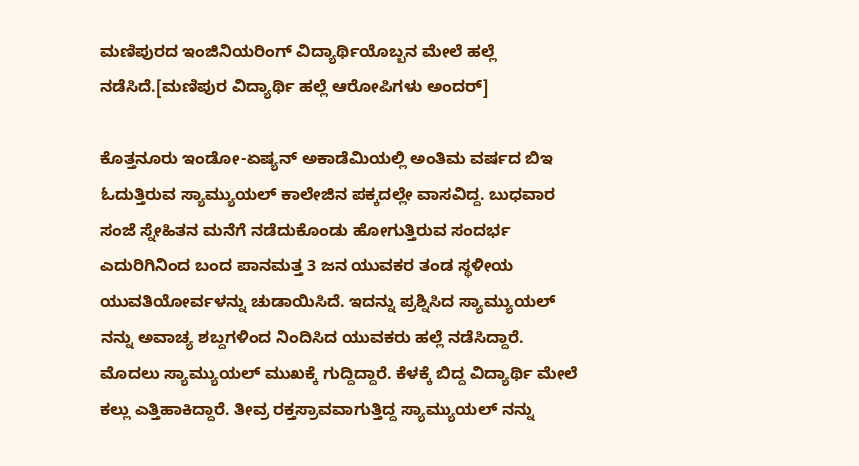ಮಣಿಪುರದ ಇಂಜಿನಿಯರಿಂಗ್ ವಿದ್ಯಾರ್ಥಿಯೊಬ್ಬನ ಮೇಲೆ ಹಲ್ಲೆ ನಡೆಸಿದೆ.[ಮಣಿಪುರ ವಿದ್ಯಾರ್ಥಿ ಹಲ್ಲೆ ಆರೋಪಿಗಳು ಅಂದರ್]

ಕೊತ್ತನೂರು ಇಂಡೋ-ಏಷ್ಯನ್ ಅಕಾಡೆಮಿಯಲ್ಲಿ ಅಂತಿಮ ವರ್ಷದ ಬಿಇ ಓದುತ್ತಿರುವ ಸ್ಯಾಮ್ಯುಯಲ್ ಕಾಲೇಜಿನ ಪಕ್ಕದಲ್ಲೇ ವಾಸವಿದ್ದ. ಬುಧವಾರ ಸಂಜೆ ಸ್ನೇಹಿತನ ಮನೆಗೆ ನಡೆದುಕೊಂಡು ಹೋಗುತ್ತಿರುವ ಸಂದರ್ಭ ಎದುರಿಗಿನಿಂದ ಬಂದ ಪಾನಮತ್ತ 3 ಜನ ಯುವಕರ ತಂಡ ಸ್ಥಳೀಯ ಯುವತಿಯೋರ್ವಳನ್ನು ಚುಡಾಯಿಸಿದೆ. ಇದನ್ನು ಪ್ರಶ್ನಿಸಿದ ಸ್ಯಾಮ್ಯುಯಲ್ ನನ್ನು ಅವಾಚ್ಯ ಶಬ್ದಗಳಿಂದ ನಿಂದಿಸಿದ ಯುವಕರು ಹಲ್ಲೆ ನಡೆಸಿದ್ದಾರೆ.
ಮೊದಲು ಸ್ಯಾಮ್ಯುಯಲ್ ಮುಖಕ್ಕೆ ಗುದ್ದಿದ್ದಾರೆ. ಕೆಳಕ್ಕೆ ಬಿದ್ದ ವಿದ್ಯಾರ್ಥಿ ಮೇಲೆ ಕಲ್ಲು ಎತ್ತಿಹಾಕಿದ್ದಾರೆ. ತೀವ್ರ ರಕ್ತಸ್ರಾವವಾಗುತ್ತಿದ್ದ ಸ್ಯಾಮ್ಯುಯಲ್ ನನ್ನು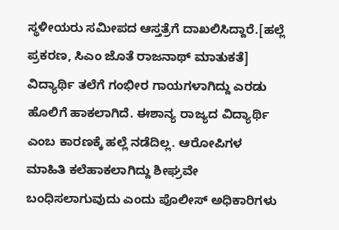ಸ್ಥಳೀಯರು ಸಮೀಪದ ಆಸ್ತತ್ರೆಗೆ ದಾಖಲಿಸಿದ್ದಾರೆ.[ಹಲ್ಲೆ ಪ್ರಕರಣ, ಸಿಎಂ ಜೊತೆ ರಾಜನಾಥ್ ಮಾತುಕತೆ]
ವಿದ್ಯಾರ್ಥಿ ತಲೆಗೆ ಗಂಭೀರ ಗಾಯಗಳಾಗಿದ್ದು ಎರಡು ಹೊಲಿಗೆ ಹಾಕಲಾಗಿದೆ. ಈಶಾನ್ಯ ರಾಜ್ಯದ ವಿದ್ಯಾರ್ಥಿ ಎಂಬ ಕಾರಣಕ್ಕೆ ಹಲ್ಲೆ ನಡೆದಿಲ್ಲ. ಆರೋಪಿಗಳ ಮಾಹಿತಿ ಕಲೆಹಾಕಲಾಗಿದ್ದು ಶೀಘ್ರವೇ ಬಂಧಿಸಲಾಗುವುದು ಎಂದು ಪೊಲೀಸ್ ಅಧಿಕಾರಿಗಳು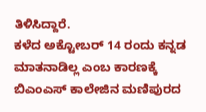ತಿಳಿಸಿದ್ದಾರೆ.
ಕಳೆದ ಅಕ್ಟೋಬರ್ 14 ರಂದು ಕನ್ನಡ ಮಾತನಾಡಿಲ್ಲ ಎಂಬ ಕಾರಣಕ್ಕೆ ಬಿಎಂಎಸ್ ಕಾಲೇಜಿನ ಮಣಿಪುರದ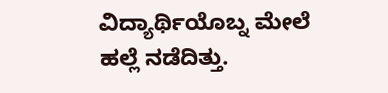ವಿದ್ಯಾರ್ಥಿಯೊಬ್ನ ಮೇಲೆ ಹಲ್ಲೆ ನಡೆದಿತ್ತು.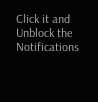Click it and Unblock the Notifications